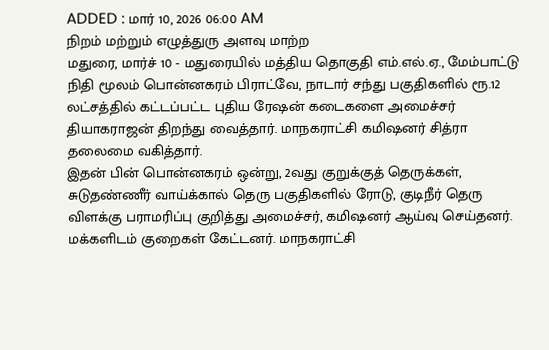ADDED : மார் 10, 2026 06:00 AM
நிறம் மற்றும் எழுத்துரு அளவு மாற்ற
மதுரை, மார்ச் 10 - மதுரையில் மத்திய தொகுதி எம்.எல்.ஏ., மேம்பாட்டு நிதி மூலம் பொன்னகரம் பிராட்வே, நாடார் சந்து பகுதிகளில் ரூ.12 லட்சத்தில் கட்டப்பட்ட புதிய ரேஷன் கடைகளை அமைச்சர் தியாகராஜன் திறந்து வைத்தார். மாநகராட்சி கமிஷனர் சித்ரா தலைமை வகித்தார்.
இதன் பின் பொன்னகரம் ஒன்று, 2வது குறுக்குத் தெருக்கள், சுடுதண்ணீர் வாய்க்கால் தெரு பகுதிகளில் ரோடு, குடிநீர் தெரு விளக்கு பராமரிப்பு குறித்து அமைச்சர், கமிஷனர் ஆய்வு செய்தனர். மக்களிடம் குறைகள் கேட்டனர். மாநகராட்சி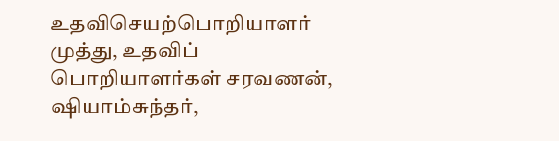உதவிசெயற்பொறியாளர் முத்து, உதவிப் பொறியாளர்கள் சரவணன், ஷியாம்சுந்தர்,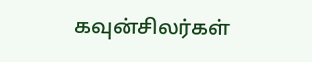கவுன்சிலர்கள்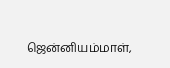ஜென்னியம்மாள்,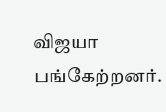விஜயா பங்கேற்றனர்.